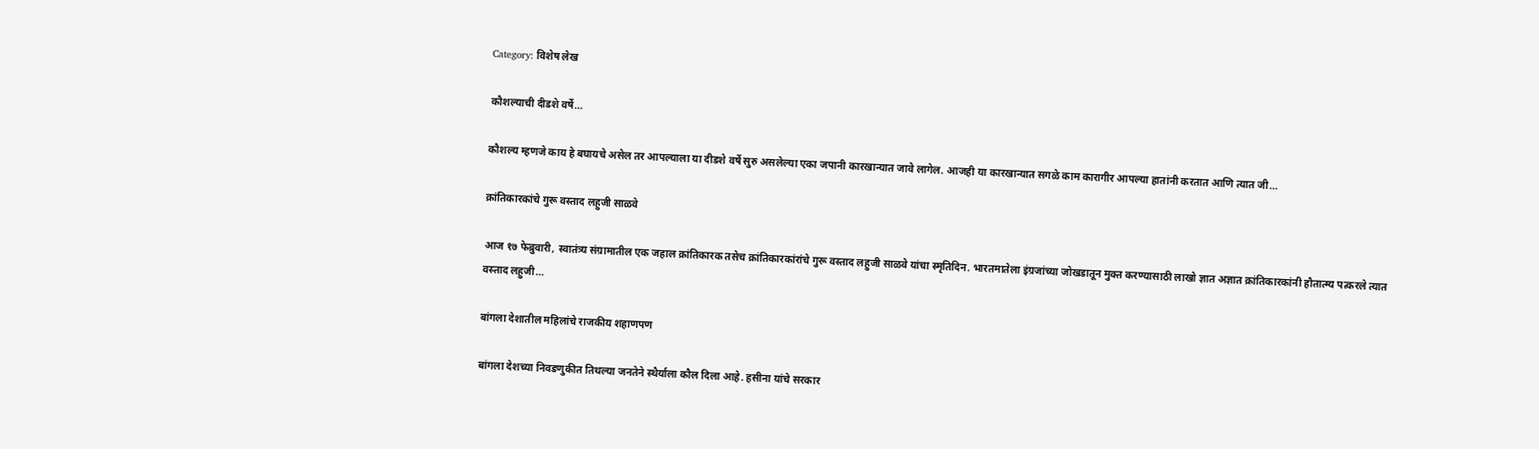Category: विशेष लेख

कौशल्याची दीडशे वर्षे…

कौशल्य म्हणजे काय हे बघायचे असेल तर आपल्याला या दीडशे वर्षे सुरु असलेल्या एका जपानी कारखान्यात जावे लागेल. आजही या कारखान्यात सगळे काम कारागीर आपल्या हातांनी करतात आणि त्यात जी…

क्रांतिकारकांचे गुरू वस्ताद लहुजी साळवे

आज १७ फेब्रुवारी, स्वातंत्र्य संग्रामातील एक जहाल क्रांतिकारक तसेच क्रांतिकारकांरांचे गुरू वस्ताद लहुजी साळवे यांचा स्मृतिदिन. भारतमातेला इंग्रजांच्या जोखडातून मुक्त करण्यासाठी लाखो ज्ञात अज्ञात क्रांतिकारकांनी हौतात्म्य पत्करले त्यात वस्ताद लहुजी…

बांगला देशातील महिलांचे राजकीय शहाणपण

बांगला देशच्या निवडणुकीत तिथल्या जनतेने स्थैर्याला कौल दिला आहे. हसीना यांचे सरकार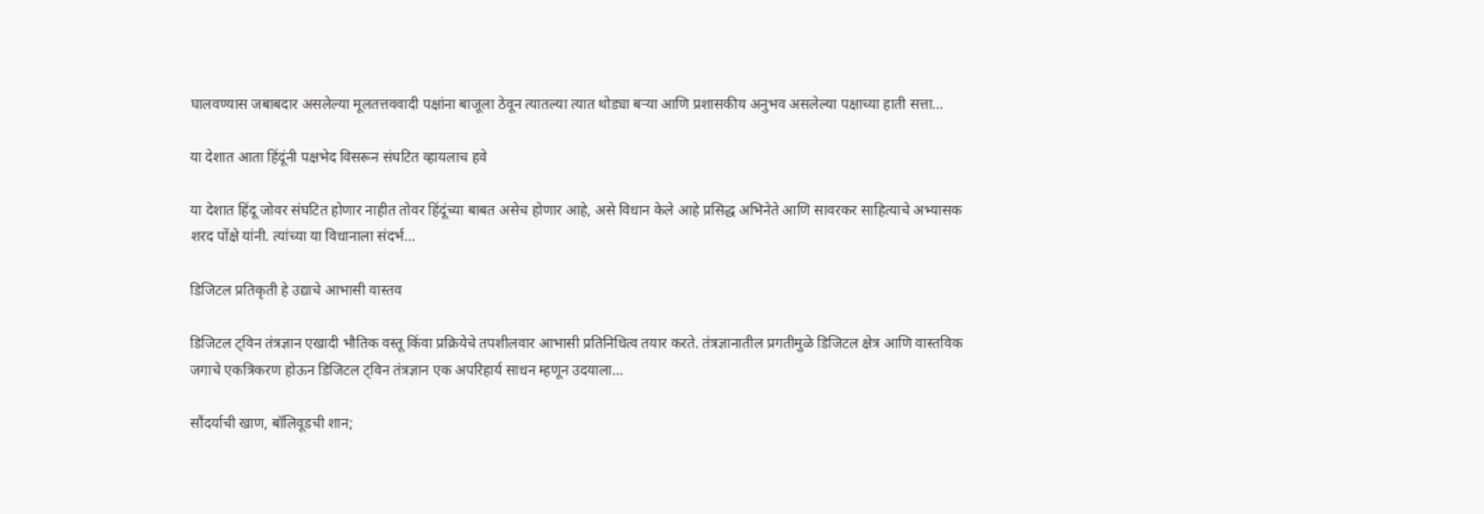घालवण्यास जबाबदार असलेल्या मूलतत्तववादी पक्षांना बाजूला ठेवून त्यातल्या त्यात थोड्या बऱ्या आणि प्रशासकीय अनुभव असलेल्या पक्षाच्या हाती सत्ता…

या देशात आता हिंदूंनी पक्षभेद विसरून संघटित व्हायलाच हवे

या देशात हिंदू जोवर संघटित होणार नाहीत तोवर हिंदूंच्या बाबत असेच होणार आहे, असे विधान केले आहे प्रसिद्ध अभिनेते आणि सावरकर साहित्याचे अभ्यासक शरद पोंक्षे यांनी. त्यांच्या या विधानाला संदर्भ…

डिजिटल प्रतिकृती हे उद्याचे आभासी वास्तव

डिजिटल ट्विन तंत्रज्ञान एखादी भौतिक वस्तू किंवा प्रक्रियेचे तपशीलवार आभासी प्रतिनिधित्व तयार करते. तंत्रज्ञानातील प्रगतीमुळे डिजिटल क्षेत्र आणि वास्तविक जगाचे एकत्रिकरण होऊन डिजिटल ट्विन तंत्रज्ञान एक अपरिहार्य साधन म्हणून उदयाला…

सौंदर्याची खाण, बॉलिवूडची शान;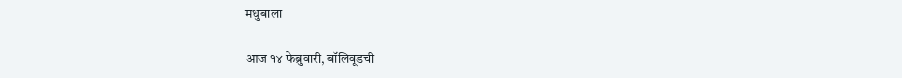मधुबाला

आज १४ फेब्रुवारी, बॉलिवूडची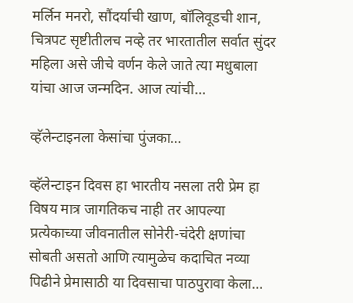मर्लिन मनरो, सौंदर्याची खाण, बॉलिवूडची शान, चित्रपट सृष्टीतीलच नव्हे तर भारतातील सर्वात सुंदर महिला असे जीचे वर्णन केले जाते त्या मधुबाला यांचा आज जन्मदिन. आज त्यांची…

व्हॅलेन्टाइनला केसांचा पुंजका…

व्हॅलेन्टाइन दिवस हा भारतीय नसला तरी प्रेम हा विषय मात्र जागतिकच नाही तर आपल्या प्रत्येकाच्या जीवनातील सोनेरी-चंदेरी क्षणांचा सोबती असतो आणि त्यामुळेच कदाचित नव्या पिढीने प्रेमासाठी या दिवसाचा पाठपुरावा केला…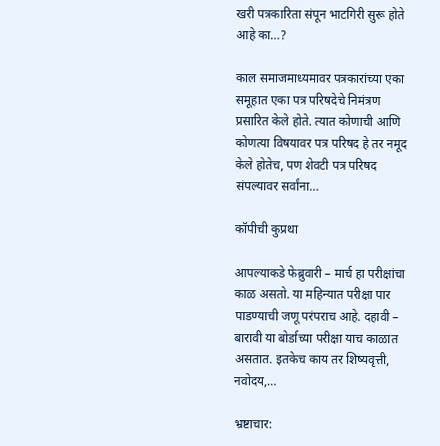खरी पत्रकारिता संपून भाटगिरी सुरू होते आहे का…?

काल समाजमाध्यमावर पत्रकारांच्या एका समूहात एका पत्र परिषदेचे निमंत्रण प्रसारित केले होते. त्यात कोणाची आणि कोणत्या विषयावर पत्र परिषद हे तर नमूद केले होतेच, पण शेवटी पत्र परिषद संपल्यावर सर्वांना…

कॉपीची कुप्रथा

आपल्याकडे फेब्रुवारी – मार्च हा परीक्षांचा काळ असतो. या महिन्यात परीक्षा पार पाडण्याची जणू परंपराच आहे. दहावी – बारावी या बोर्डाच्या परीक्षा याच काळात असतात. इतकेच काय तर शिष्यवृत्ती, नवोदय,…

भ्रष्टाचार: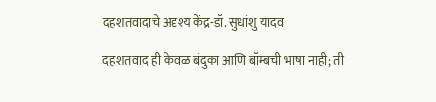दहशतवादाचे अदृश्य केंद्र-डॉ. सुधांशु यादव

दहशतवाद ही केवळ बंदुका आणि बॉम्बची भाषा नाही; ती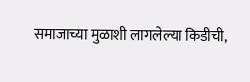समाजाच्या मुळाशी लागलेल्या किडीची,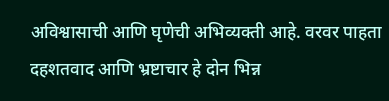अविश्वासाची आणि घृणेची अभिव्यक्ती आहे. वरवर पाहता दहशतवाद आणि भ्रष्टाचार हे दोन भिन्न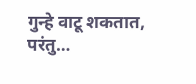गुन्हे वाटू शकतात, परंतु…